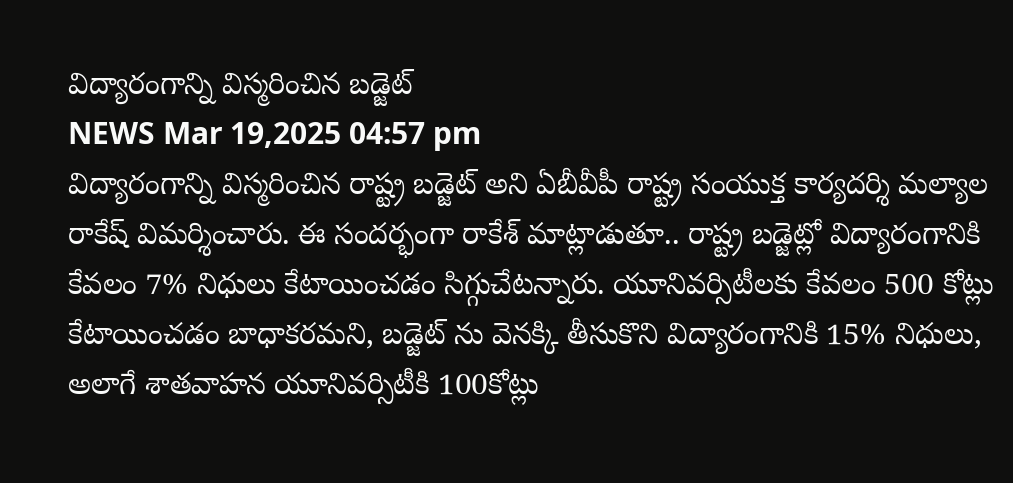విద్యారంగాన్ని విస్మరించిన బడ్జెట్
NEWS Mar 19,2025 04:57 pm
విద్యారంగాన్ని విస్మరించిన రాష్ట్ర బడ్జెట్ అని ఏబీవీపీ రాష్ట్ర సంయుక్త కార్యదర్శి మల్యాల రాకేష్ విమర్శించారు. ఈ సందర్భంగా రాకేశ్ మాట్లాడుతూ.. రాష్ట్ర బడ్జెట్లో విద్యారంగానికి కేవలం 7% నిధులు కేటాయించడం సిగ్గుచేటన్నారు. యూనివర్సిటీలకు కేవలం 500 కోట్లు కేటాయించడం బాధాకరమని, బడ్జెట్ ను వెనక్కి తీసుకొని విద్యారంగానికి 15% నిధులు, అలాగే శాతవాహన యూనివర్సిటీకి 100కోట్లు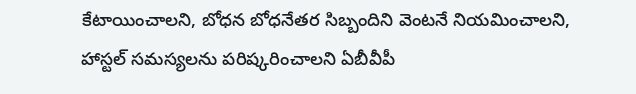కేటాయించాలని, బోధన బోధనేతర సిబ్బందిని వెంటనే నియమించాలని, హాస్టల్ సమస్యలను పరిష్కరించాలని ఏబీవీపీ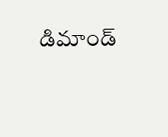డిమాండ్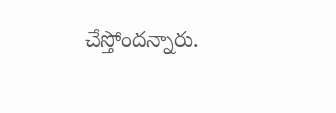చేస్తోందన్నారు.